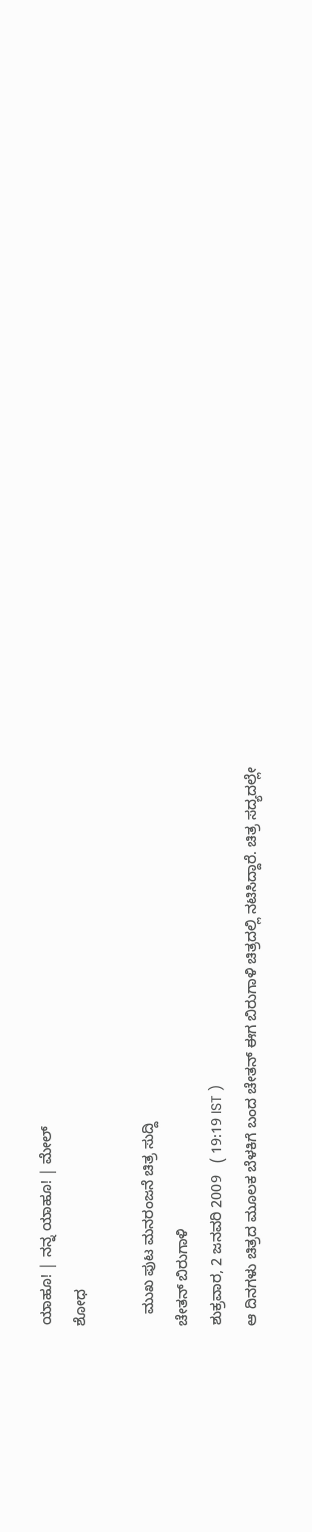ಯಾಹೂ! | ನನ್ನ ಯಾಹೂ! | ಮೇಲ್
ಶೋಧ

   ಮುಖ ಪುಟ ಮನರಂಜನೆ ಚಿತ್ರ ಸುದ್ದಿ
ಚೇತನ್ ಬಿರುಗಾಳಿ
ಶುಕ್ರವಾರ, 2 ಜನವರಿ 2009   ( 19:19 IST )
ಆ ದಿನಗಳು ಚಿತ್ರದ ಮೂಲಕ ಬೆಳಕಿಗೆ ಬಂದ ಚೇತನ್ ಈಗ ಬಿರುಗಾಳಿ ಚಿತ್ರದಲ್ಲಿ ನಟಿಸಿದ್ದಾರೆ. ಚಿತ್ರ ಸದ್ಯದಲ್ಲೇ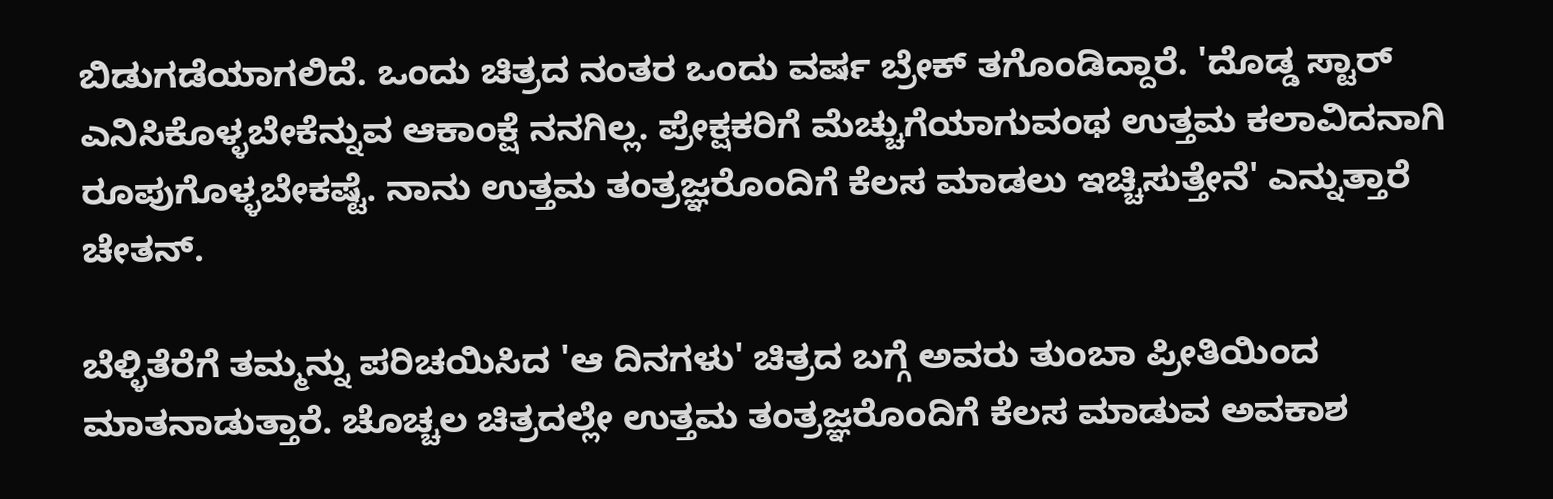ಬಿಡುಗಡೆಯಾಗಲಿದೆ. ಒಂದು ಚಿತ್ರದ ನಂತರ ಒಂದು ವರ್ಷ ಬ್ರೇಕ್ ತಗೊಂಡಿದ್ದಾರೆ. 'ದೊಡ್ಡ ಸ್ಟಾರ್ ಎನಿಸಿಕೊಳ್ಳಬೇಕೆನ್ನುವ ಆಕಾಂಕ್ಷೆ ನನಗಿಲ್ಲ. ಪ್ರೇಕ್ಷಕರಿಗೆ ಮೆಚ್ಚುಗೆಯಾಗುವಂಥ ಉತ್ತಮ ಕಲಾವಿದನಾಗಿ ರೂಪುಗೊಳ್ಳಬೇಕಷ್ಟೆ. ನಾನು ಉತ್ತಮ ತಂತ್ರಜ್ಞರೊಂದಿಗೆ ಕೆಲಸ ಮಾಡಲು ಇಚ್ಚಿಸುತ್ತೇನೆ' ಎನ್ನುತ್ತಾರೆ ಚೇತನ್.

ಬೆಳ್ಳಿತೆರೆಗೆ ತಮ್ಮನ್ನು ಪರಿಚಯಿಸಿದ 'ಆ ದಿನಗಳು' ಚಿತ್ರದ ಬಗ್ಗೆ ಅವರು ತುಂಬಾ ಪ್ರೀತಿಯಿಂದ ಮಾತನಾಡುತ್ತಾರೆ. ಚೊಚ್ಚಲ ಚಿತ್ರದಲ್ಲೇ ಉತ್ತಮ ತಂತ್ರಜ್ಞರೊಂದಿಗೆ ಕೆಲಸ ಮಾಡುವ ಅವಕಾಶ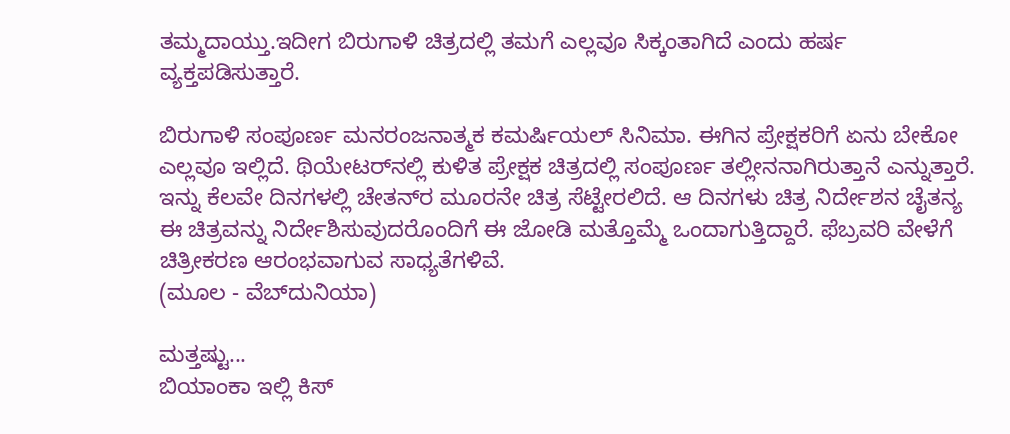ತಮ್ಮದಾಯ್ತು.ಇದೀಗ ಬಿರುಗಾಳಿ ಚಿತ್ರದಲ್ಲಿ ತಮಗೆ ಎಲ್ಲವೂ ಸಿಕ್ಕಂತಾಗಿದೆ ಎಂದು ಹರ್ಷ ವ್ಯಕ್ತಪಡಿಸುತ್ತಾರೆ.

ಬಿರುಗಾಳಿ ಸಂಪೂರ್ಣ ಮನರಂಜನಾತ್ಮಕ ಕಮರ್ಷಿಯಲ್ ಸಿನಿಮಾ. ಈಗಿನ ಪ್ರೇಕ್ಷಕರಿಗೆ ಏನು ಬೇಕೋ ಎಲ್ಲವೂ ಇಲ್ಲಿದೆ. ಥಿಯೇಟರ್‌ನಲ್ಲಿ ಕುಳಿತ ಪ್ರೇಕ್ಷಕ ಚಿತ್ರದಲ್ಲಿ ಸಂಪೂರ್ಣ ತಲ್ಲೀನನಾಗಿರುತ್ತಾನೆ ಎನ್ನುತ್ತಾರೆ. ಇನ್ನು ಕೆಲವೇ ದಿನಗಳಲ್ಲಿ ಚೇತನ್‌ರ ಮ‌ೂರನೇ ಚಿತ್ರ ಸೆಟ್ಟೇರಲಿದೆ. ಆ ದಿನಗಳು ಚಿತ್ರ ನಿರ್ದೇಶನ ಚೈತನ್ಯ ಈ ಚಿತ್ರವನ್ನು ನಿರ್ದೇಶಿಸುವುದರೊಂದಿಗೆ ಈ ಜೋಡಿ ಮತ್ತೊಮ್ಮೆ ಒಂದಾಗುತ್ತಿದ್ದಾರೆ. ಫೆಬ್ರವರಿ ವೇಳೆಗೆ ಚಿತ್ರೀಕರಣ ಆರಂಭವಾಗುವ ಸಾಧ್ಯತೆಗಳಿವೆ.
(ಮೂಲ - ವೆಬ್‌ದುನಿಯಾ)

ಮತ್ತಷ್ಟು...
ಬಿಯಾಂಕಾ ಇಲ್ಲಿ ಕಿಸ್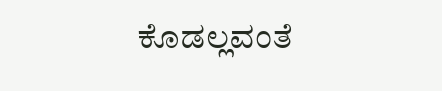ಕೊಡಲ್ಲವಂತೆ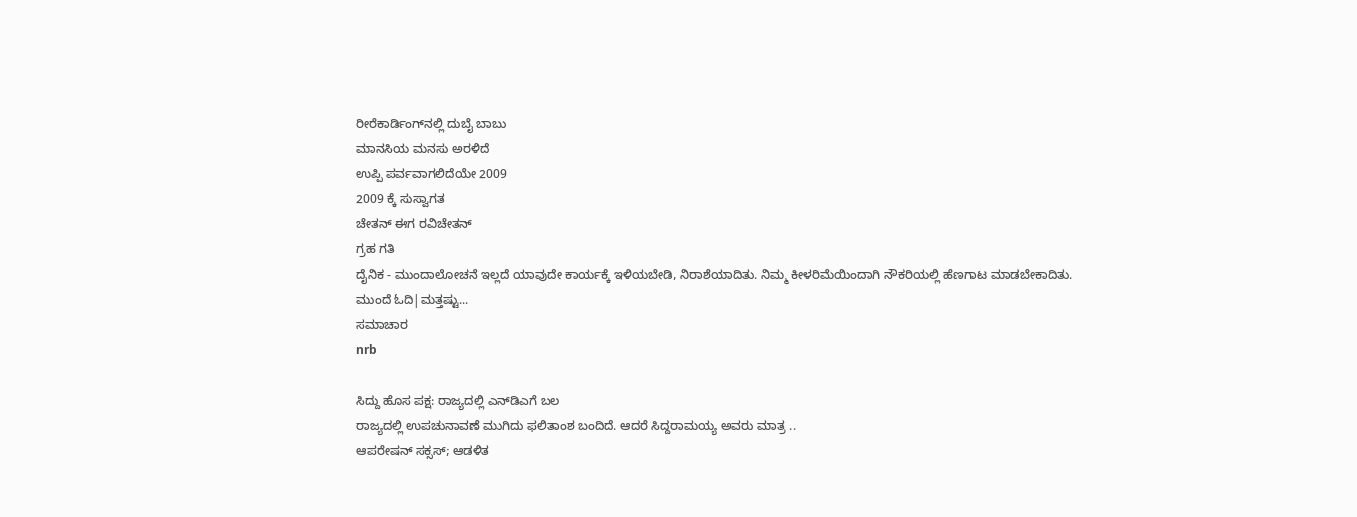ರೀರೆಕಾರ್ಡಿಂಗ್‌ನಲ್ಲಿ ದುಬೈ ಬಾಬು
ಮಾನಸಿಯ ಮನಸು ಅರಳಿದೆ
ಉಪ್ಪಿ ಪರ್ವವಾಗಲಿದೆಯೇ 2009
2009 ಕ್ಕೆ ಸುಸ್ವಾಗತ
ಚೇತನ್ ಈಗ ರವಿಚೇತನ್
ಗ್ರಹ ಗತಿ
ದೈನಿಕ - ಮುಂದಾಲೋಚನೆ ಇಲ್ಲದೆ ಯಾವುದೇ ಕಾರ್ಯಕ್ಕೆ ಇಳಿಯಬೇಡಿ, ನಿರಾಶೆಯಾದಿತು. ನಿಮ್ಮ ಕೀಳರಿಮೆಯಿಂದಾಗಿ ನೌಕರಿಯಲ್ಲಿ ಹೆಣಗಾಟ ಮಾಡಬೇಕಾದಿತು.
ಮುಂದೆ ಓದಿ|ಮತ್ತಷ್ಟು...
ಸಮಾಚಾರ
nrb

ಸಿದ್ದು ಹೊಸ ಪಕ್ಷ: ರಾಜ್ಯದಲ್ಲಿ ಎನ್‌ಡಿಎಗೆ ಬಲ
ರಾಜ್ಯದಲ್ಲಿ ಉಪಚುನಾವಣೆ ಮುಗಿದು ಫಲಿತಾಂಶ ಬಂದಿದೆ. ಆದರೆ ಸಿದ್ದರಾಮಯ್ಯ ಅವರು ಮಾತ್ರ ..
ಆಪರೇಷನ್ ಸಕ್ಸಸ್; ಆಡಳಿತ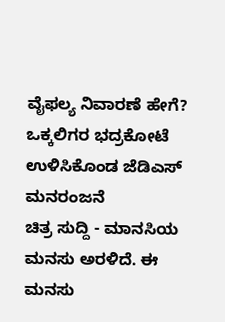ವೈಫಲ್ಯ ನಿವಾರಣೆ ಹೇಗೆ?
ಒಕ್ಕಲಿಗರ ಭದ್ರಕೋಟೆ ಉಳಿಸಿಕೊಂಡ ಜೆಡಿಎಸ್
ಮನರಂಜನೆ
ಚಿತ್ರ ಸುದ್ದಿ - ಮಾನಸಿಯ ಮನಸು ಅರಳಿದೆ. ಈ ಮನಸು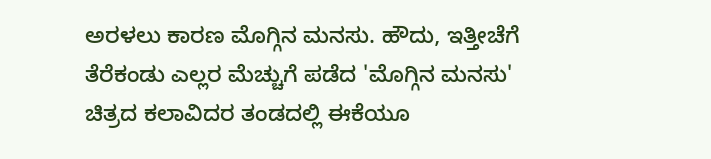ಅರಳಲು ಕಾರಣ ಮೊಗ್ಗಿನ ಮನಸು. ಹೌದು, ಇತ್ತೀಚೆಗೆ ತೆರೆಕಂಡು ಎಲ್ಲರ ಮೆಚ್ಚುಗೆ ಪಡೆದ 'ಮೊಗ್ಗಿನ ಮನಸು' ಚಿತ್ರದ ಕಲಾವಿದರ ತಂಡದಲ್ಲಿ ಈಕೆಯೂ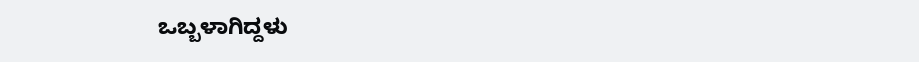ಒಬ್ಬಳಾಗಿದ್ದಳು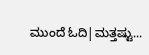ಮುಂದೆ ಓದಿ|ಮತ್ತಷ್ಟು...